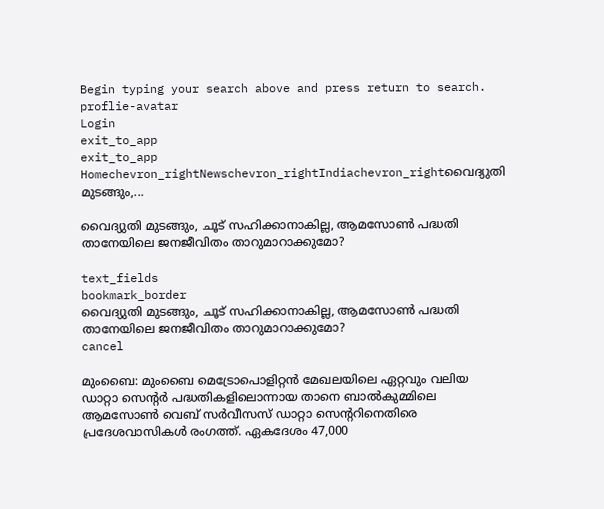Begin typing your search above and press return to search.
proflie-avatar
Login
exit_to_app
exit_to_app
Homechevron_rightNewschevron_rightIndiachevron_rightവൈദ്യുതി മുടങ്ങും,...

വൈദ്യുതി മുടങ്ങും, ചൂട് സഹിക്കാനാകില്ല, ആമസോൺ പദ്ധതി താനേയിലെ ജനജീവിതം താറുമാറാക്കുമോ?

text_fields
bookmark_border
വൈദ്യുതി മുടങ്ങും, ചൂട് സഹിക്കാനാകില്ല, ആമസോൺ പദ്ധതി താനേയിലെ ജനജീവിതം താറുമാറാക്കുമോ?
cancel

മുംബൈ: മുംബൈ മെട്രോപൊളിറ്റൻ മേഖലയിലെ ഏറ്റവും വലിയ ഡാറ്റാ സെന്റർ പദ്ധതികളിലൊന്നായ താനെ ബാൽകുമ്മിലെ ആമസോൺ വെബ് സർവീസസ് ഡാറ്റാ സെന്ററിനെതിരെ പ്രദേശവാസികൾ രംഗത്ത്. ഏകദേശം 47,000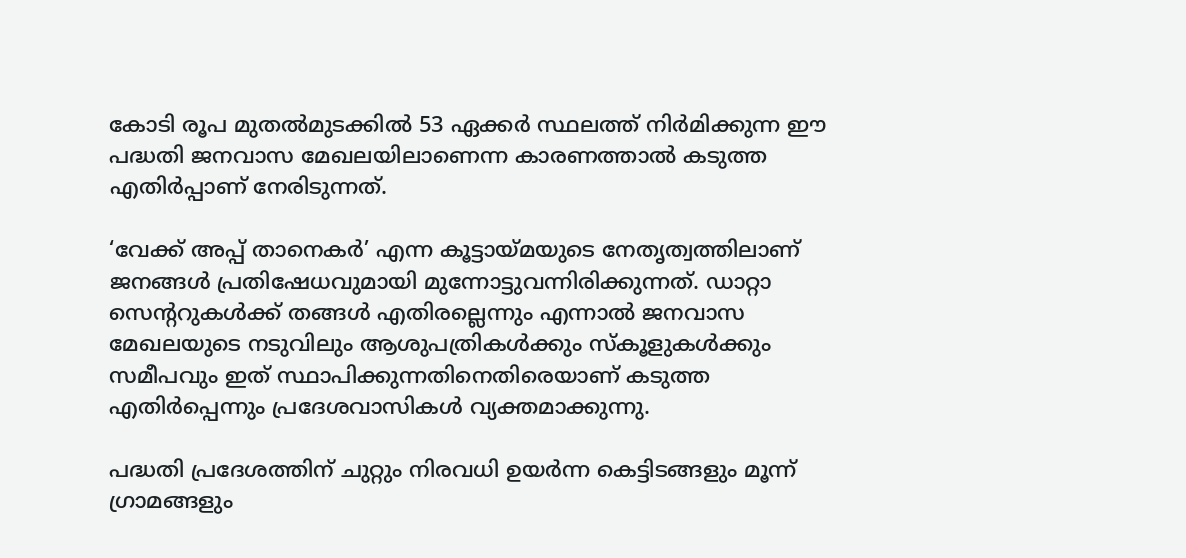കോടി രൂപ മുതൽമുടക്കിൽ 53 ഏക്കർ സ്ഥലത്ത് നിർമിക്കുന്ന ഈ പദ്ധതി ജനവാസ മേഖലയിലാണെന്ന കാരണത്താൽ കടുത്ത എതിർപ്പാണ് നേരിടുന്നത്.

‘വേക്ക് അപ്പ് താനെകർ’ എന്ന കൂട്ടായ്മയുടെ നേതൃത്വത്തിലാണ് ജനങ്ങൾ പ്രതിഷേധവുമായി മുന്നോട്ടുവന്നിരിക്കുന്നത്. ഡാറ്റാ സെന്ററുകൾക്ക് തങ്ങൾ എതിരല്ലെന്നും എന്നാൽ ജനവാസ മേഖലയുടെ നടുവിലും ആശുപത്രികൾക്കും സ്‌കൂളുകൾക്കും സമീപവും ഇത് സ്ഥാപിക്കുന്നതിനെതിരെയാണ് കടുത്ത എതിർപ്പെന്നും പ്രദേശവാസികൾ വ്യക്തമാക്കുന്നു.

പദ്ധതി പ്രദേശത്തിന് ചുറ്റും നിരവധി ഉയർന്ന കെട്ടിടങ്ങളും മൂന്ന് ഗ്രാമങ്ങളും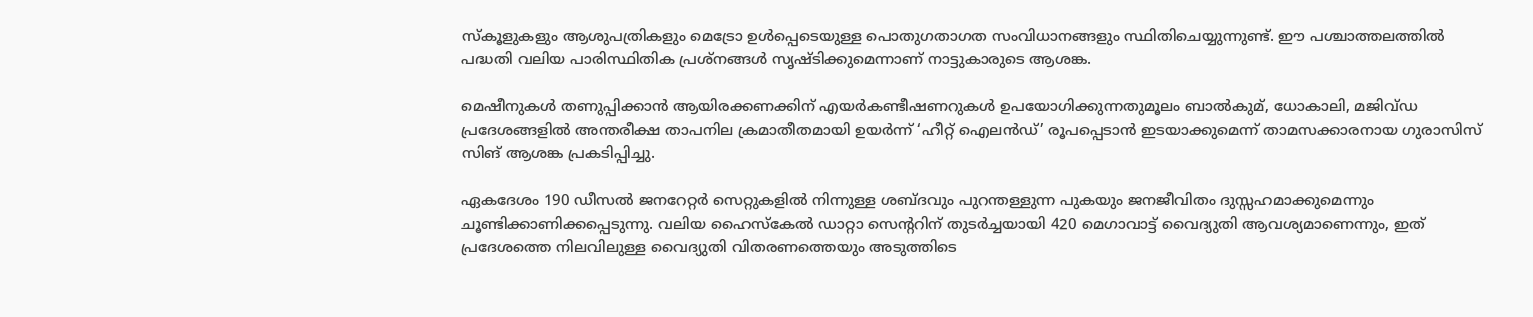സ്‌കൂളുകളും ആശുപത്രികളും മെട്രോ ഉൾപ്പെടെയുള്ള പൊതുഗതാഗത സംവിധാനങ്ങളും സ്ഥിതിചെയ്യുന്നുണ്ട്. ഈ പശ്ചാത്തലത്തിൽ പദ്ധതി വലിയ പാരിസ്ഥിതിക പ്രശ്നങ്ങൾ സൃഷ്ടിക്കുമെന്നാണ് നാട്ടുകാരുടെ ആശങ്ക.

മെഷീനുകൾ തണുപ്പിക്കാൻ ആയിരക്കണക്കിന് എയർകണ്ടീഷണറുകൾ ഉപയോഗിക്കുന്നതുമൂലം ബാൽകുമ്, ധോകാലി, മജിവ്‌ഡ പ്രദേശങ്ങളിൽ അന്തരീക്ഷ താപനില ക്രമാതീതമായി ഉയർന്ന് ‘ഹീറ്റ് ഐലൻഡ്’ രൂപപ്പെടാൻ ഇടയാക്കുമെന്ന് താമസക്കാരനായ ഗുരാസിസ് സിങ് ആശങ്ക പ്രകടിപ്പിച്ചു.

ഏകദേശം 190 ഡീസൽ ജനറേറ്റർ സെറ്റുകളിൽ നിന്നുള്ള ശബ്ദവും പുറന്തള്ളുന്ന പുകയും ജനജീവിതം ദുസ്സഹമാക്കുമെന്നും ചൂണ്ടിക്കാണിക്കപ്പെടുന്നു. വലിയ ഹൈസ്കേൽ ഡാറ്റാ സെന്ററിന് തുടർച്ചയായി 420 മെഗാവാട്ട് വൈദ്യുതി ആവശ്യമാണെന്നും, ഇത് പ്രദേശത്തെ നിലവിലുള്ള വൈദ്യുതി വിതരണത്തെയും അടുത്തിടെ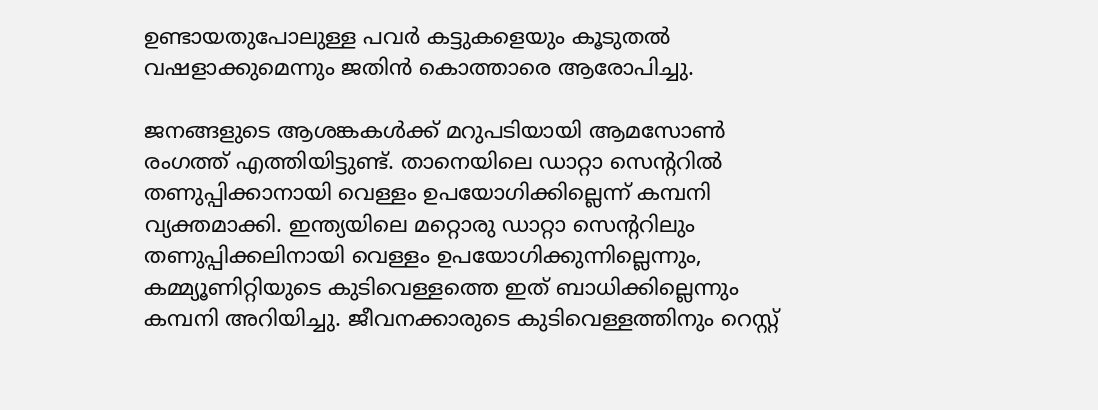ഉണ്ടായതുപോലുള്ള പവർ കട്ടുകളെയും കൂടുതൽ വഷളാക്കുമെന്നും ജതിൻ കൊത്താരെ ആരോപിച്ചു.

ജനങ്ങളുടെ ആശങ്കകൾക്ക് മറുപടിയായി ആമസോൺ രംഗത്ത് എത്തിയിട്ടുണ്ട്. താനെയിലെ ഡാറ്റാ സെന്ററിൽ തണുപ്പിക്കാനായി വെള്ളം ഉപയോഗിക്കില്ലെന്ന് കമ്പനി വ്യക്തമാക്കി. ഇന്ത്യയിലെ മറ്റൊരു ഡാറ്റാ സെന്ററിലും തണുപ്പിക്കലിനായി വെള്ളം ഉപയോഗിക്കുന്നില്ലെന്നും, കമ്മ്യൂണിറ്റിയുടെ കുടിവെള്ളത്തെ ഇത് ബാധിക്കില്ലെന്നും കമ്പനി അറിയിച്ചു. ജീവനക്കാരുടെ കുടിവെള്ളത്തിനും റെസ്റ്റ്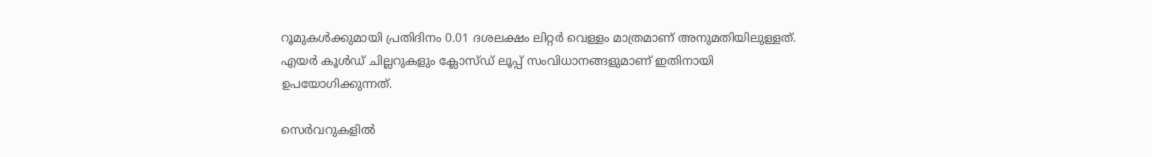റൂമുകൾക്കുമായി പ്രതിദിനം 0.01 ദശലക്ഷം ലിറ്റർ വെള്ളം മാത്രമാണ് അനുമതിയിലുള്ളത്. എയർ കൂൾഡ് ചില്ലറുകളും ക്ലോസ്ഡ് ലൂപ്പ് സംവിധാനങ്ങളുമാണ് ഇതിനായി ഉപയോഗിക്കുന്നത്.

സെർവറുകളിൽ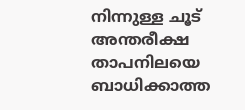നിന്നുള്ള ചൂട് അന്തരീക്ഷ താപനിലയെ ബാധിക്കാത്ത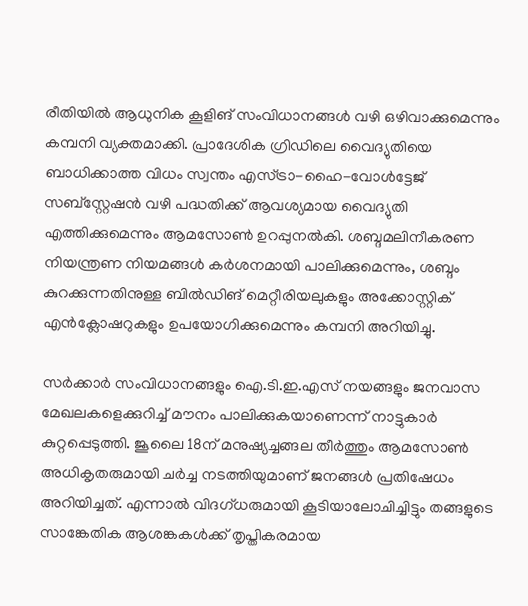രീതിയിൽ ആധുനിക കൂളിങ് സംവിധാനങ്ങൾ വഴി ഒഴിവാക്കുമെന്നും കമ്പനി വ്യക്തമാക്കി. പ്രാദേശിക ഗ്രിഡിലെ വൈദ്യുതിയെ ബാധിക്കാത്ത വിധം സ്വന്തം എസ്ട്രാ-ഹൈ-വോൾട്ടേജ് സബ്‌സ്റ്റേഷൻ വഴി പദ്ധതിക്ക് ആവശ്യമായ വൈദ്യുതി എത്തിക്കുമെന്നും ആമസോൺ ഉറപ്പുനൽകി. ശബ്ദമലിനീകരണ നിയന്ത്രണ നിയമങ്ങൾ കർശനമായി പാലിക്കുമെന്നും, ശബ്ദം കുറക്കുന്നതിനുള്ള ബിൽഡിങ് മെറ്റീരിയലുകളും അക്കോസ്റ്റിക് എൻക്ലോഷറുകളും ഉപയോഗിക്കുമെന്നും കമ്പനി അറിയിച്ചു.

സർക്കാർ സംവിധാനങ്ങളും ഐ.ടി.ഇ.എസ് നയങ്ങളും ജനവാസ മേഖലകളെക്കുറിച്ച് മൗനം പാലിക്കുകയാണെന്ന് നാട്ടുകാർ കുറ്റപ്പെടുത്തി. ജൂലൈ 18ന് മനുഷ്യച്ചങ്ങല തീർത്തും ആമസോൺ അധികൃതരുമായി ചർച്ച നടത്തിയുമാണ് ജനങ്ങൾ പ്രതിഷേധം അറിയിച്ചത്. എന്നാൽ വിദഗ്ധരുമായി കൂടിയാലോചിച്ചിട്ടും തങ്ങളുടെ സാങ്കേതിക ആശങ്കകൾക്ക് തൃപ്തികരമായ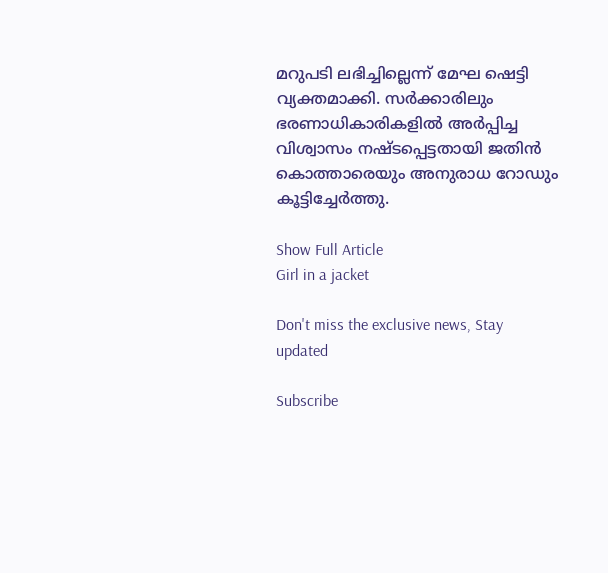മറുപടി ലഭിച്ചില്ലെന്ന് മേഘ ഷെട്ടി വ്യക്തമാക്കി. സർക്കാരിലും ഭരണാധികാരികളിൽ അർപ്പിച്ച വിശ്വാസം നഷ്ടപ്പെട്ടതായി ജതിൻ കൊത്താരെയും അനുരാധ റോഡും കൂട്ടിച്ചേർത്തു.

Show Full Article
Girl in a jacket

Don't miss the exclusive news, Stay updated

Subscribe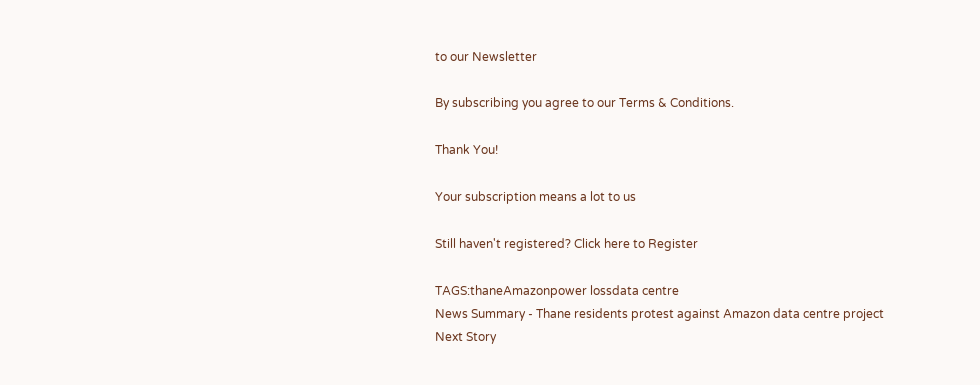to our Newsletter

By subscribing you agree to our Terms & Conditions.

Thank You!

Your subscription means a lot to us

Still haven't registered? Click here to Register

TAGS:thaneAmazonpower lossdata centre
News Summary - Thane residents protest against Amazon data centre project
Next Story